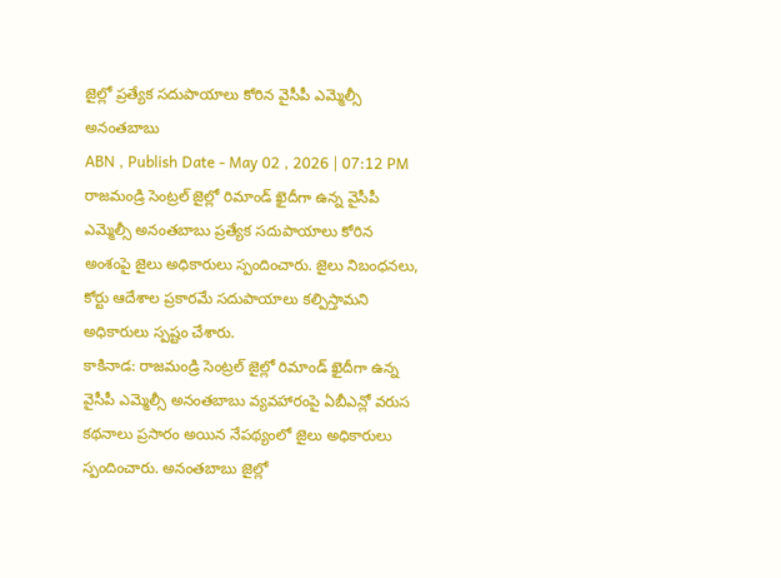జైల్లో ప్రత్యేక సదుపాయాలు కోరిన వైసీపీ ఎమ్మెల్సీ అనంతబాబు
ABN , Publish Date - May 02 , 2026 | 07:12 PM
రాజమండ్రి సెంట్రల్ జైల్లో రిమాండ్ ఖైదీగా ఉన్న వైసీపీ ఎమ్మెల్సీ అనంతబాబు ప్రత్యేక సదుపాయాలు కోరిన అంశంపై జైలు అధికారులు స్పందించారు. జైలు నిబంధనలు, కోర్టు ఆదేశాల ప్రకారమే సదుపాయాలు కల్పిస్తామని అధికారులు స్పష్టం చేశారు.
కాకినాడ: రాజమండ్రి సెంట్రల్ జైల్లో రిమాండ్ ఖైదీగా ఉన్న వైసీపీ ఎమ్మెల్సీ అనంతబాబు వ్యవహారంపై ఏబీఎన్లో వరుస కథనాలు ప్రసారం అయిన నేపథ్యంలో జైలు అధికారులు స్పందించారు. అనంతబాబు జైల్లో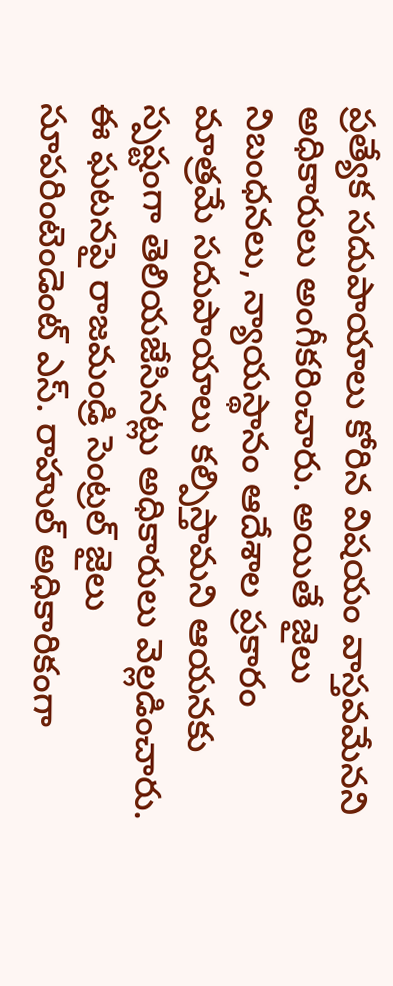ప్రత్యేక సదుపాయాలు కోరిన విషయం వాస్తవమేనని అధికారులు అంగీకరించారు. అయితే జైలు నిబంధనలు, న్యాయస్థానం ఆదేశాల ప్రకారం మాత్రమే సదుపాయాలు కల్పిస్తామని ఆయనకు స్పష్టంగా తెలియజేసినట్లు అధికారులు వెల్లడించారు.
ఈ ఘటనపై రాజమండ్రి సెంట్రల్ జైలు సూపరింటెండెంట్ ఎస్. రాహుల్ అధికారికంగా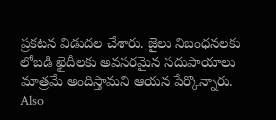ప్రకటన విడుదల చేశారు. జైలు నిబంధనలకు లోబడి ఖైదీలకు అవసరమైన సదుపాయాలు మాత్రమే అందిస్తామని ఆయన పేర్కొన్నారు.
Also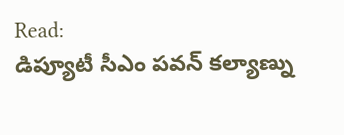Read:
డిప్యూటీ సీఎం పవన్ కల్యాణ్ను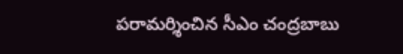పరామర్శించిన సీఎం చంద్రబాబు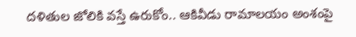దళితుల జోలికి వస్తే ఉరుకోం.. ఆకివీడు రామాలయం అంశంపై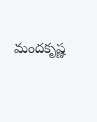మందకృష్ణ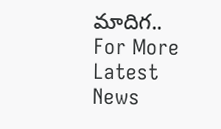మాదిగ..
For More Latest News